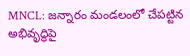MNCL: జన్నారం మండలంలో చేపట్టిన అభివృద్ధిపై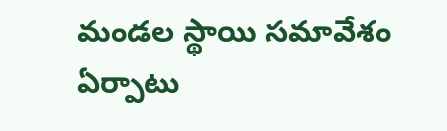మండల స్థాయి సమావేశం ఏర్పాటు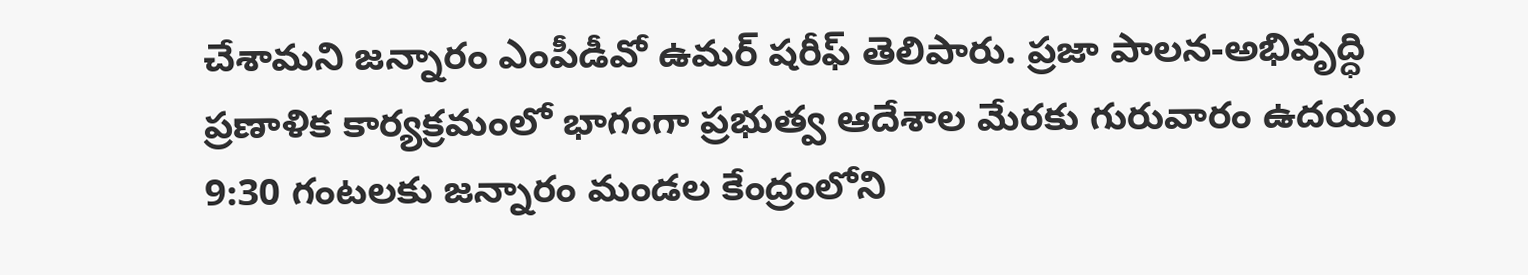చేశామని జన్నారం ఎంపీడీవో ఉమర్ షరీఫ్ తెలిపారు. ప్రజా పాలన-అభివృద్ధి ప్రణాళిక కార్యక్రమంలో భాగంగా ప్రభుత్వ ఆదేశాల మేరకు గురువారం ఉదయం 9:30 గంటలకు జన్నారం మండల కేంద్రంలోని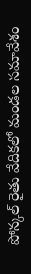పోన్కల్ రైతు వేదికలో మండల సమావేశం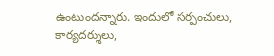ఉంటుందన్నారు. ఇందులో సర్పంచులు, కార్యదర్శులు,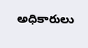అధికారులు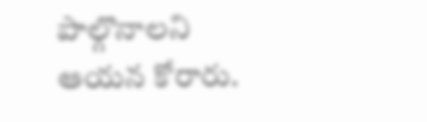పాల్గొనాలని ఆయన కోరారు.